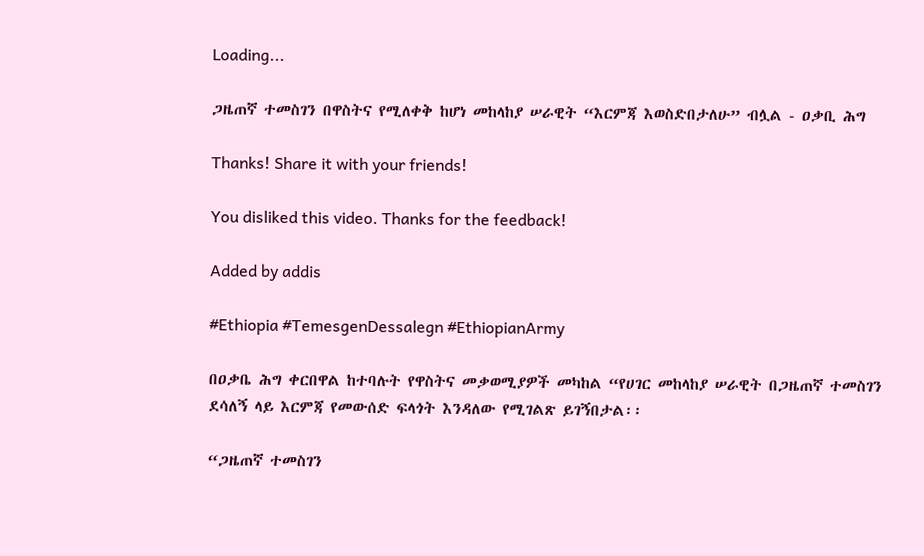Loading...

ጋዜጠኛ ተመስገን በዋስትና የሚለቀቅ ከሆነ መከላከያ ሠራዊት “እርምጃ እወስድበታለሁ” ብሏል - ዐቃቢ ሕግ

Thanks! Share it with your friends!

You disliked this video. Thanks for the feedback!

Added by addis

#Ethiopia #TemesgenDessalegn #EthiopianArmy

በዐቃቤ ሕግ ቀርበዋል ከተባሉት የዋስትና መቃወሚያዎች መካከል “የሀገር መከላከያ ሠራዊት በጋዜጠኛ ተመስገን ደሳለኝ ላይ እርምጃ የመውሰድ ፍላጎት እንዳለው የሚገልጽ ይገኝበታል፡፡

“ጋዜጠኛ ተመስገን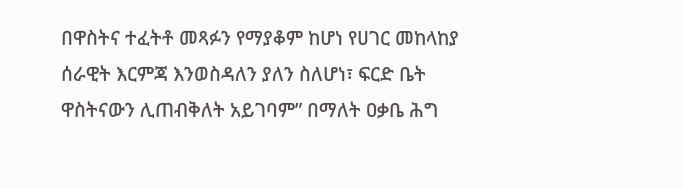በዋስትና ተፈትቶ መጻፉን የማያቆም ከሆነ የሀገር መከላከያ ሰራዊት እርምጃ እንወስዳለን ያለን ስለሆነ፣ ፍርድ ቤት ዋስትናውን ሊጠብቅለት አይገባም” በማለት ዐቃቤ ሕግ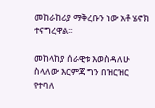መከራከሪያ ማቅረቡን ነው አቶ ሄኖክ ተናግረዋል፡፡

መከላከያ ሰራዊቱ እወስዳለሁ ስላለው እርምጃ ግን በዝርዝር የተባለ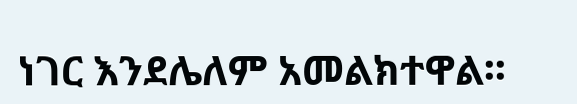ነገር እንደሌለም አመልክተዋል፡፡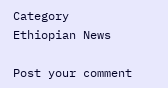Category
Ethiopian News

Post your comment